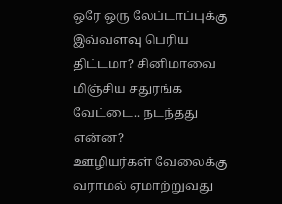ஒரே ஒரு லேப்டாப்புக்கு இவ்வளவு பெரிய திட்டமா? சினிமாவை மிஞ்சிய சதுரங்க வேட்டை.. நடந்தது என்ன?
ஊழியர்கள் வேலைக்கு வராமல் ஏமாற்றுவது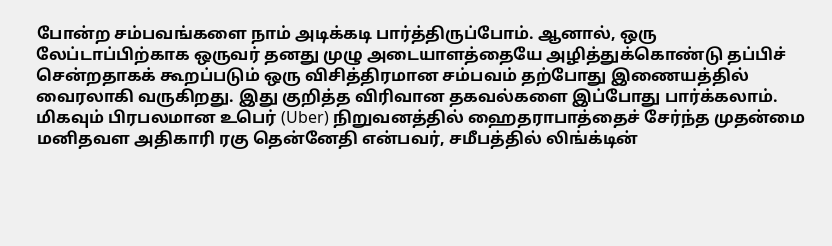போன்ற சம்பவங்களை நாம் அடிக்கடி பார்த்திருப்போம். ஆனால், ஒரு லேப்டாப்பிற்காக ஒருவர் தனது முழு அடையாளத்தையே அழித்துக்கொண்டு தப்பிச் சென்றதாகக் கூறப்படும் ஒரு விசித்திரமான சம்பவம் தற்போது இணையத்தில் வைரலாகி வருகிறது. இது குறித்த விரிவான தகவல்களை இப்போது பார்க்கலாம்.
மிகவும் பிரபலமான உபெர் (Uber) நிறுவனத்தில் ஹைதராபாத்தைச் சேர்ந்த முதன்மை மனிதவள அதிகாரி ரகு தென்னேதி என்பவர், சமீபத்தில் லிங்க்டின்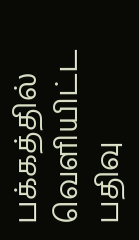பக்கத்தில் வெளியிட்ட பதிவு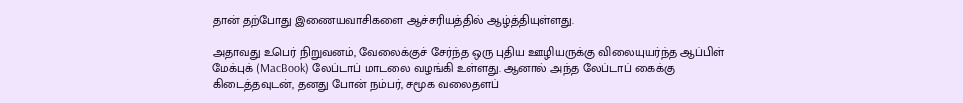தான் தற்போது இணையவாசிகளை ஆச்சரியத்தில் ஆழ்த்தியுள்ளது.

அதாவது உபெர் நிறுவனம், வேலைக்குச் சேர்ந்த ஒரு புதிய ஊழியருக்கு விலையுயர்ந்த ஆப்பிள் மேக்புக் (MacBook) லேப்டாப் மாடலை வழங்கி உள்ளது. ஆனால் அந்த லேப்டாப் கைக்கு கிடைத்தவுடன், தனது போன் நம்பர், சமூக வலைதளப்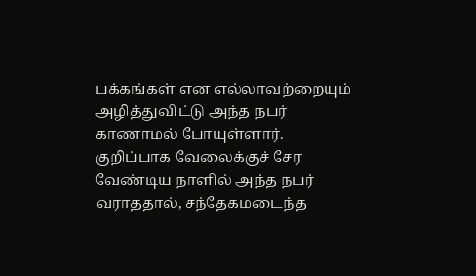பக்கங்கள் என எல்லாவற்றையும் அழித்துவிட்டு அந்த நபர் காணாமல் போயுள்ளார்.
குறிப்பாக வேலைக்குச் சேர வேண்டிய நாளில் அந்த நபர் வராததால், சந்தேகமடைந்த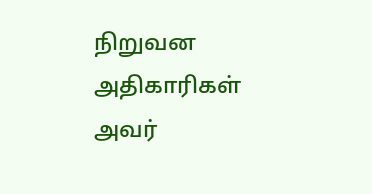நிறுவன அதிகாரிகள் அவர்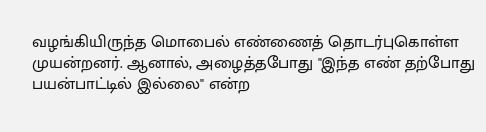வழங்கியிருந்த மொபைல் எண்ணைத் தொடர்புகொள்ள முயன்றனர். ஆனால், அழைத்தபோது "இந்த எண் தற்போது பயன்பாட்டில் இல்லை" என்ற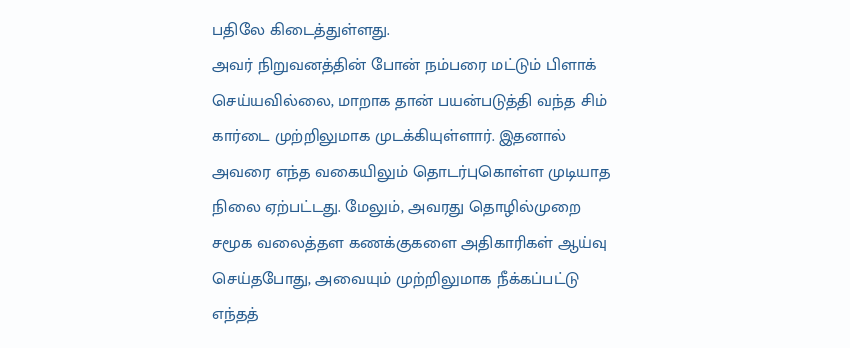பதிலே கிடைத்துள்ளது.
அவர் நிறுவனத்தின் போன் நம்பரை மட்டும் பிளாக் செய்யவில்லை, மாறாக தான் பயன்படுத்தி வந்த சிம் கார்டை முற்றிலுமாக முடக்கியுள்ளார். இதனால் அவரை எந்த வகையிலும் தொடர்புகொள்ள முடியாத நிலை ஏற்பட்டது. மேலும், அவரது தொழில்முறை சமூக வலைத்தள கணக்குகளை அதிகாரிகள் ஆய்வு செய்தபோது, அவையும் முற்றிலுமாக நீக்கப்பட்டு எந்தத்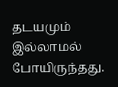தடயமும் இல்லாமல் போயிருந்தது.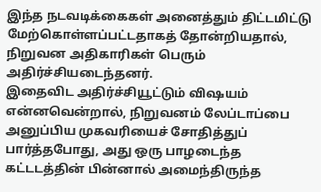இந்த நடவடிக்கைகள் அனைத்தும் திட்டமிட்டு மேற்கொள்ளப்பட்டதாகத் தோன்றியதால், நிறுவன அதிகாரிகள் பெரும் அதிர்ச்சியடைந்தனர்.
இதைவிட அதிர்ச்சியூட்டும் விஷயம் என்னவென்றால், நிறுவனம் லேப்டாப்பை அனுப்பிய முகவரியைச் சோதித்துப் பார்த்தபோது, அது ஒரு பாழடைந்த கட்டடத்தின் பின்னால் அமைந்திருந்த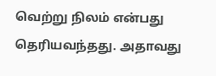வெற்று நிலம் என்பது தெரியவந்தது. அதாவது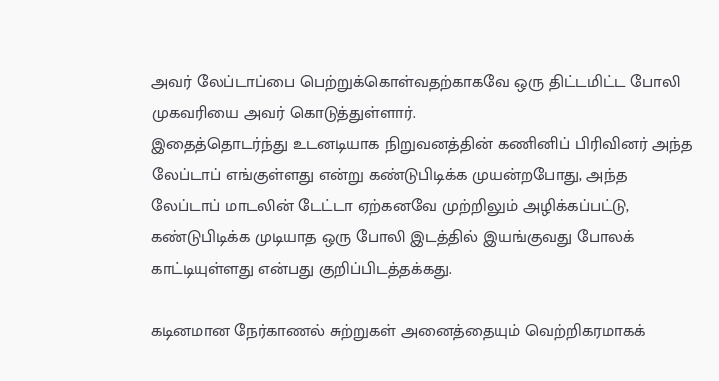அவர் லேப்டாப்பை பெற்றுக்கொள்வதற்காகவே ஒரு திட்டமிட்ட போலி முகவரியை அவர் கொடுத்துள்ளார்.
இதைத்தொடர்ந்து உடனடியாக நிறுவனத்தின் கணினிப் பிரிவினர் அந்த லேப்டாப் எங்குள்ளது என்று கண்டுபிடிக்க முயன்றபோது, அந்த லேப்டாப் மாடலின் டேட்டா ஏற்கனவே முற்றிலும் அழிக்கப்பட்டு, கண்டுபிடிக்க முடியாத ஒரு போலி இடத்தில் இயங்குவது போலக் காட்டியுள்ளது என்பது குறிப்பிடத்தக்கது.

கடினமான நேர்காணல் சுற்றுகள் அனைத்தையும் வெற்றிகரமாகக்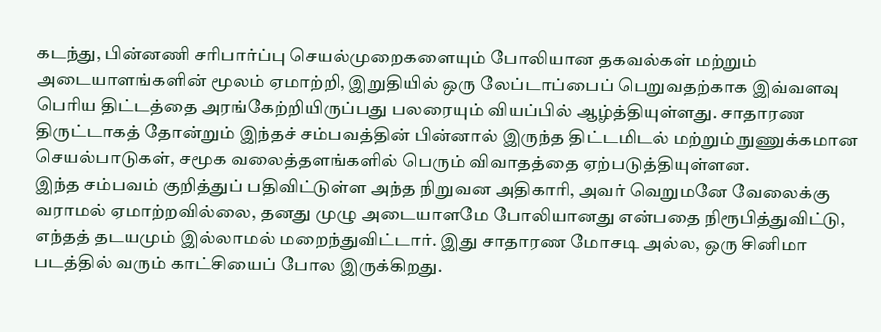கடந்து, பின்னணி சரிபார்ப்பு செயல்முறைகளையும் போலியான தகவல்கள் மற்றும் அடையாளங்களின் மூலம் ஏமாற்றி, இறுதியில் ஒரு லேப்டாப்பைப் பெறுவதற்காக இவ்வளவு பெரிய திட்டத்தை அரங்கேற்றியிருப்பது பலரையும் வியப்பில் ஆழ்த்தியுள்ளது. சாதாரண திருட்டாகத் தோன்றும் இந்தச் சம்பவத்தின் பின்னால் இருந்த திட்டமிடல் மற்றும் நுணுக்கமான செயல்பாடுகள், சமூக வலைத்தளங்களில் பெரும் விவாதத்தை ஏற்படுத்தியுள்ளன.
இந்த சம்பவம் குறித்துப் பதிவிட்டுள்ள அந்த நிறுவன அதிகாரி, அவர் வெறுமனே வேலைக்கு வராமல் ஏமாற்றவில்லை, தனது முழு அடையாளமே போலியானது என்பதை நிரூபித்துவிட்டு, எந்தத் தடயமும் இல்லாமல் மறைந்துவிட்டார். இது சாதாரண மோசடி அல்ல, ஒரு சினிமா படத்தில் வரும் காட்சியைப் போல இருக்கிறது.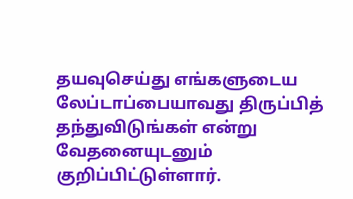தயவுசெய்து எங்களுடைய லேப்டாப்பையாவது திருப்பித் தந்துவிடுங்கள் என்று வேதனையுடனும் குறிப்பிட்டுள்ளார்.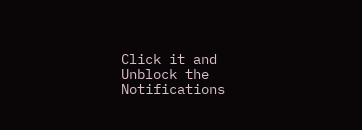Click it and Unblock the Notifications